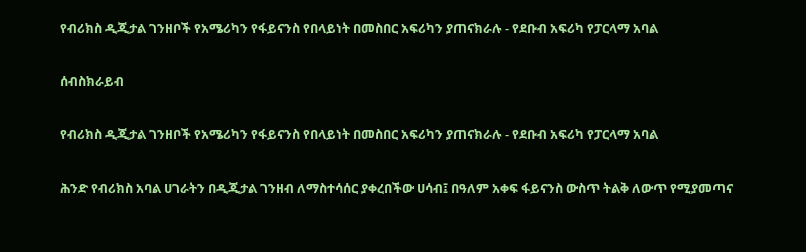የብሪክስ ዲጂታል ገንዘቦች የአሜሪካን የፋይናንስ የበላይነት በመስበር አፍሪካን ያጠናክራሉ - የደቡብ አፍሪካ የፓርላማ አባል

ሰብስክራይብ

የብሪክስ ዲጂታል ገንዘቦች የአሜሪካን የፋይናንስ የበላይነት በመስበር አፍሪካን ያጠናክራሉ - የደቡብ አፍሪካ የፓርላማ አባል

ሕንድ የብሪክስ አባል ሀገራትን በዲጂታል ገንዘብ ለማስተሳሰር ያቀረበችው ሀሳብ፤ በዓለም አቀፍ ፋይናንስ ውስጥ ትልቅ ለውጥ የሚያመጣና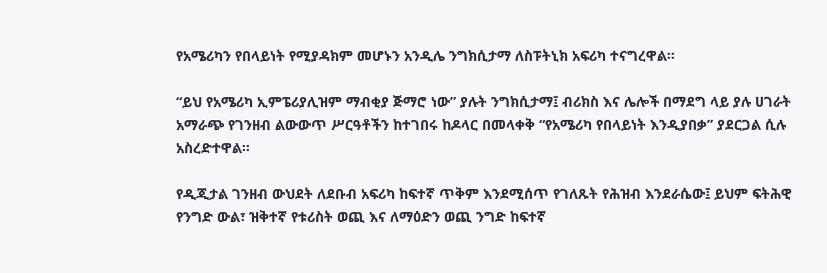የአሜሪካን የበላይነት የሚያዳክም መሆኑን አንዲሌ ንግክሲታማ ለስፑትኒክ አፍሪካ ተናግረዋል።

“ይህ የአሜሪካ ኢምፔሪያሊዝም ማብቂያ ጅማሮ ነው” ያሉት ንግክሲታማ፤ ብሪክስ እና ሌሎች በማደግ ላይ ያሉ ሀገራት አማራጭ የገንዘብ ልውውጥ ሥርዓቶችን ከተገበሩ ከዶላር በመላቀቅ “የአሜሪካ የበላይነት እንዲያበቃ” ያደርጋል ሲሉ አስረድተዋል።

የዲጂታል ገንዘብ ውህደት ለደቡብ አፍሪካ ከፍተኛ ጥቅም እንደሚሰጥ የገለጹት የሕዝብ እንደራሴው፤ ይህም ፍትሕዊ የንግድ ውል፣ ዝቅተኛ የቱሪስት ወጪ እና ለማዕድን ወጪ ንግድ ከፍተኛ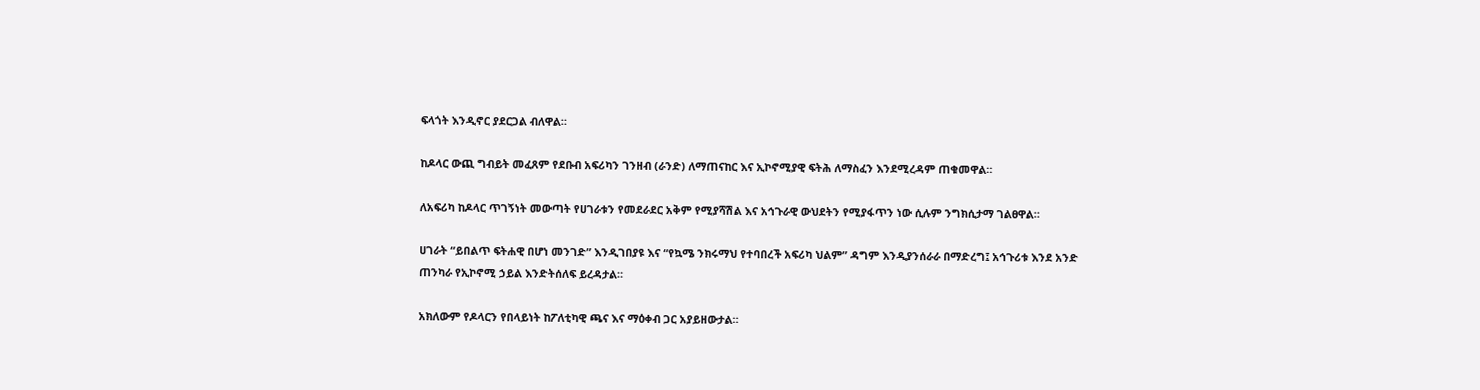ፍላጎት እንዲኖር ያደርጋል ብለዋል።

ከዶላር ውጪ ግብይት መፈጸም የደቡብ አፍሪካን ገንዘብ (ራንድ) ለማጠናከር እና ኢኮኖሚያዊ ፍትሕ ለማስፈን እንደሚረዳም ጠቁመዋል።

ለአፍሪካ ከዶላር ጥገኝነት መውጣት የሀገራቱን የመደራደር አቅም የሚያሻሽል እና አኅጉራዊ ውህደትን የሚያፋጥን ነው ሲሉም ንግክሲታማ ገልፀዋል።

ሀገራት “ይበልጥ ፍትሐዊ በሆነ መንገድ” እንዲገበያዩ እና “የኳሜ ንክሩማህ የተባበረች አፍሪካ ህልም” ዳግም እንዲያንሰራራ በማድረግ፤ አኅጉሪቱ እንደ አንድ ጠንካራ የኢኮኖሚ ኃይል እንድትሰለፍ ይረዳታል።

አክለውም የዶላርን የበላይነት ከፖለቲካዊ ጫና እና ማዕቀብ ጋር አያይዘውታል።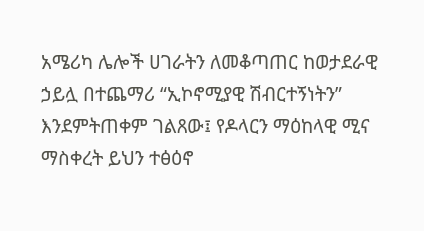አሜሪካ ሌሎች ሀገራትን ለመቆጣጠር ከወታደራዊ ኃይሏ በተጨማሪ “ኢኮኖሚያዊ ሽብርተኝነትን” እንደምትጠቀም ገልጸው፤ የዶላርን ማዕከላዊ ሚና ማስቀረት ይህን ተፅዕኖ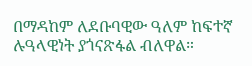በማዳከም ለደቡባዊው ዓለም ከፍተኛ ሉዓላዊነት ያጎናጽፋል ብለዋል።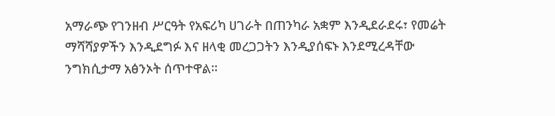አማራጭ የገንዘብ ሥርዓት የአፍሪካ ሀገራት በጠንካራ አቋም እንዲደራደሩ፣ የመሬት ማሻሻያዎችን እንዲደግፉ እና ዘላቂ መረጋጋትን እንዲያሰፍኑ እንደሚረዳቸው ንግክሲታማ አፅንኦት ሰጥተዋል።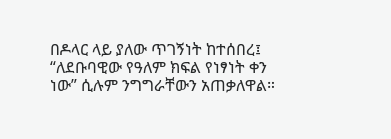በዶላር ላይ ያለው ጥገኝነት ከተሰበረ፤ “ለደቡባዊው የዓለም ክፍል የነፃነት ቀን ነው” ሲሉም ንግግራቸውን አጠቃለዋል።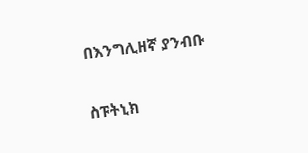በእንግሊዘኛ ያንብቡ

ስፑትኒክ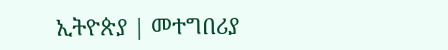ኢትዮጵያ | መተግበሪያ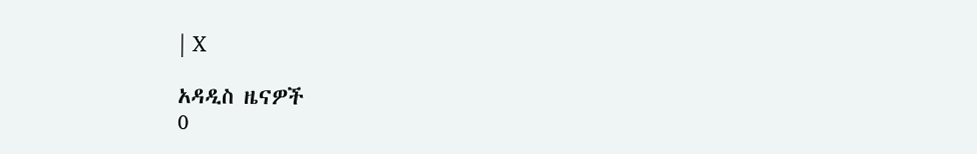| X

አዳዲስ ዜናዎች
0